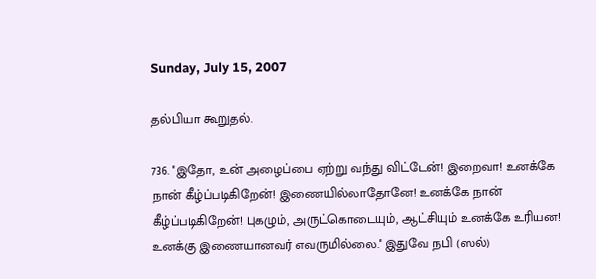Sunday, July 15, 2007

தல்பியா கூறுதல்.

736. ''இதோ, உன் அழைப்பை ஏற்று வந்து விட்டேன்! இறைவா! உனக்கே நான் கீழ்ப்படிகிறேன்! இணையில்லாதோனே! உனக்கே நான் கீழ்ப்படிகிறேன்! புகழும், அருட்கொடையும், ஆட்சியும் உனக்கே உரியன! உனக்கு இணையானவர் எவருமில்லை.'' இதுவே நபி (ஸல்)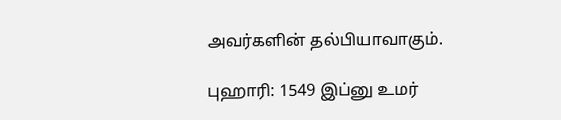அவர்களின் தல்பியாவாகும்.

புஹாரி: 1549 இப்னு உமர்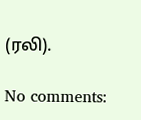(ரலி).

No comments: